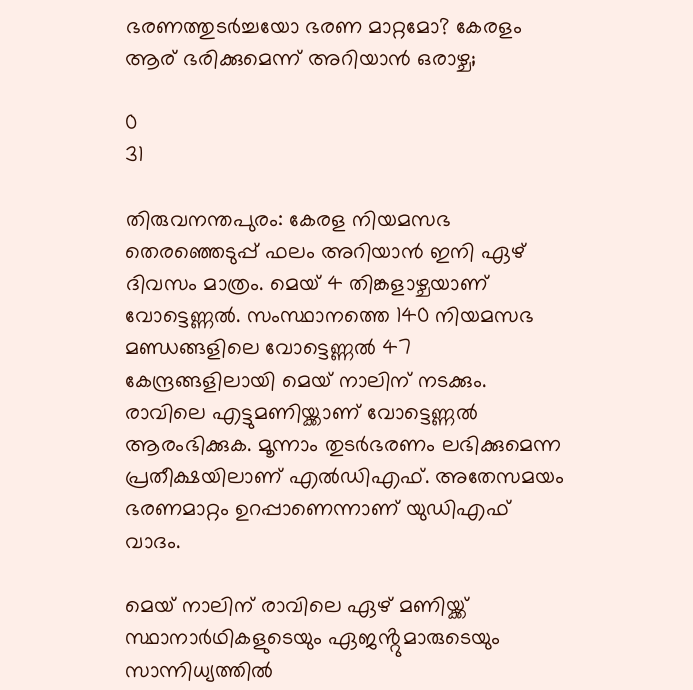ഭരണത്തുടർച്ചയോ ഭരണ മാറ്റമോ? കേരളം ആര് ഭരിക്കുമെന്ന് അറിയാൻ ഒരാഴ്ച;

0
31

തിരുവനന്തപുരം: കേരള നിയമസഭ തെരഞ്ഞെടുപ്പ് ഫലം അറിയാൻ ഇനി ഏഴ് ദിവസം മാത്രം. മെയ് 4 തിങ്കളാഴ്ചയാണ് വോട്ടെണ്ണൽ. സംസ്ഥാനത്തെ 140 നിയമസഭ മണ്ഡങ്ങളിലെ വോട്ടെണ്ണൽ 47 കേന്ദ്രങ്ങളിലായി മെയ്‌ നാലിന്‌ നടക്കും. രാവിലെ എട്ടുമണിയ്ക്കാണ് വോട്ടെണ്ണൽ ആരംഭിക്കുക. മൂന്നാം തുടർഭരണം ലഭിക്കുമെന്ന പ്രതീക്ഷയിലാണ് എൽഡിഎഫ്. അതേസമയം ഭരണമാറ്റം ഉറപ്പാണെന്നാണ് യുഡിഎഫ് വാദം.

മെയ് നാലിന് രാവിലെ ഏഴ് മണിയ്ക്ക് സ്ഥാനാർഥികളുടെയും ഏജൻ്റുമാരുടെയും സാന്നിധ്യത്തിൽ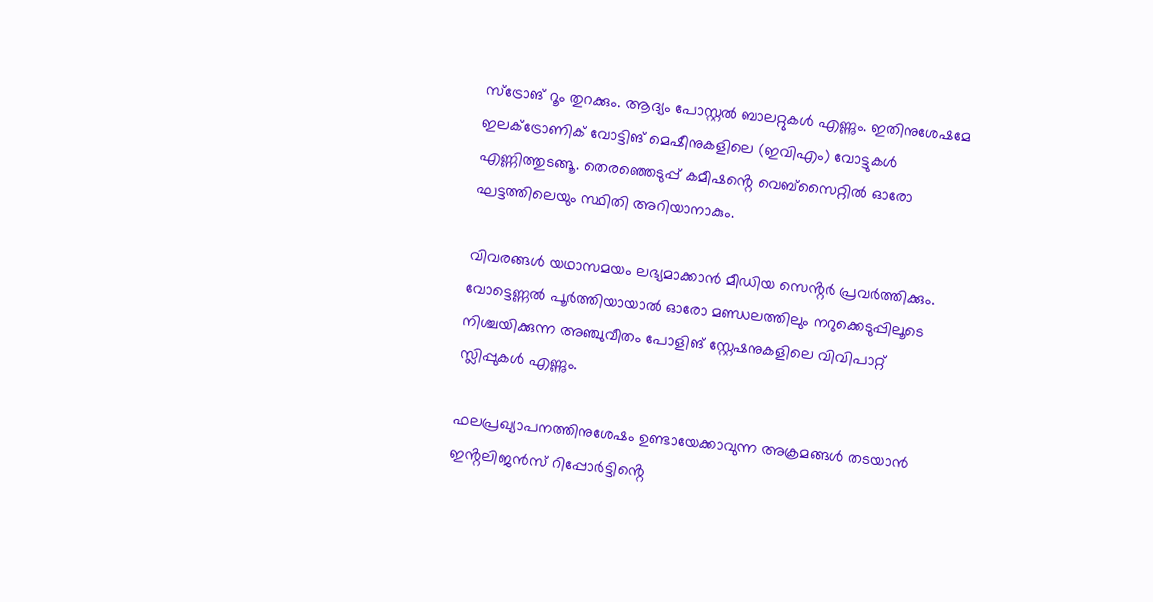സ്ട്രോങ്‌ റൂം തുറക്കും. ആദ്യം പോസ്റ്റൽ ബാലറ്റുകൾ എണ്ണും. ഇതിനുശേഷമേ ഇലക്‌ട്രോണിക്‌ വോട്ടിങ്‌ മെഷീനുകളിലെ (ഇവിഎം) വോട്ടുകൾ എണ്ണിത്തുടങ്ങൂ. തെരഞ്ഞെടുപ്പ്‌ കമീഷൻ്റെ വെബ്സൈറ്റിൽ ഓരോ ഘട്ടത്തിലെയും സ്ഥിതി അറിയാനാകും.

വിവരങ്ങൾ യഥാസമയം ലഭ്യമാക്കാൻ മീഡിയ സെൻ്റർ പ്രവർത്തിക്കും. വോട്ടെണ്ണൽ പൂർത്തിയായാൽ ഓരോ മണ്ഡലത്തിലും നറുക്കെടുപ്പിലൂടെ നിശ്ചയിക്കുന്ന അഞ്ചുവീതം പോളിങ്‌ സ്റ്റേഷനുകളിലെ വിവിപാറ്റ്‌ സ്ലിപ്പുകൾ എണ്ണും.

ഫലപ്രഖ്യാപനത്തിനുശേഷം ഉണ്ടായേക്കാവുന്ന അക്രമങ്ങൾ തടയാൻ ഇൻ്റലിജൻസ് റിപ്പോർട്ടിൻ്റെ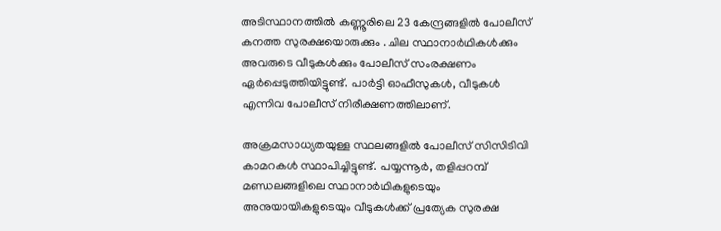അടിസ്ഥാനത്തിൽ കണ്ണൂരിലെ 23 കേന്ദ്രങ്ങളിൽ പോലീസ് കനത്ത സുരക്ഷയൊരുക്കും . ചില സ്ഥാനാർഥികൾക്കും അവരുടെ വീടുകൾക്കും പോലീസ് സംരക്ഷണം ഏർപ്പെടുത്തിയിട്ടുണ്ട്. പാർട്ടി ഓഫീസുകൾ, വീടുകൾ എന്നിവ പോലീസ് നിരീക്ഷണത്തിലാണ്.

അക്രമസാധ്യതയുള്ള സ്ഥലങ്ങളിൽ പോലീസ് സിസിടിവി കാമറകൾ സ്ഥാപിച്ചിട്ടുണ്ട്. പയ്യന്നൂർ, തളിപ്പറമ്പ് മണ്ഡലങ്ങളിലെ സ്ഥാനാർഥികളുടെയും അനുയായികളുടെയും വീടുകൾക്ക് പ്രത്യേക സുരക്ഷ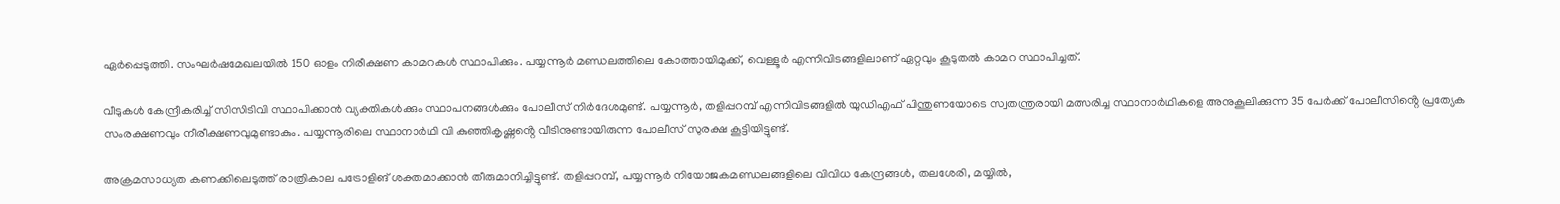ഏർപ്പെടുത്തി. സംഘർഷമേഖലയിൽ 150 ഓളം നിരീക്ഷണ കാമറകൾ സ്ഥാപിക്കും. പയ്യന്നൂർ മണ്ഡലത്തിലെ കോത്തായിമുക്ക്, വെള്ളൂർ എന്നിവിടങ്ങളിലാണ് ഏറ്റവും കൂടുതൽ കാമറ സ്ഥാപിച്ചത്.

വീടുകൾ കേന്ദ്രീകരിച്ച് സിസിടിവി സ്ഥാപിക്കാൻ വ്യക്തികൾക്കും സ്ഥാപനങ്ങൾക്കും പോലീസ് നിർദേശമുണ്ട്. പയ്യന്നൂർ, തളിപ്പറമ്പ് എന്നിവിടങ്ങളിൽ യുഡിഎഫ് പിന്തുണയോടെ സ്വതന്ത്രരായി മത്സരിച്ച സ്ഥാനാർഥികളെ അനുകൂലിക്കുന്ന 35 പേർക്ക് പോലീസിൻ്റെ പ്രത്യേക സംരക്ഷണവും നീരീക്ഷണവുമുണ്ടാകും. പയ്യന്നൂരിലെ സ്ഥാനാർഥി വി കുഞ്ഞികൃഷ്ണൻ്റെ വീടിനുണ്ടായിരുന്ന പോലീസ് സുരക്ഷ കൂട്ടിയിട്ടുണ്ട്.

അക്രമസാധ്യത കണക്കിലെടുത്ത് രാത്രികാല പട്രോളിങ് ശക്തമാക്കാൻ തീരുമാനിച്ചിട്ടുണ്ട്. തളിപ്പറമ്പ്, പയ്യന്നൂർ നിയോജകമണ്ഡലങ്ങളിലെ വിവിധ കേന്ദ്രങ്ങൾ, തലശേരി, മയ്യിൽ,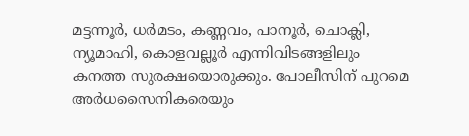മട്ടന്നൂർ, ധർമടം, കണ്ണവം, പാനൂർ, ചൊക്ലി, ന്യൂമാഹി, കൊളവല്ലൂർ എന്നിവിടങ്ങളിലും കനത്ത സുരക്ഷയൊരുക്കും. പോലീസിന് പുറമെ അർധസൈനികരെയും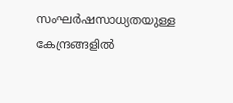സംഘർഷസാധ്യതയുള്ള കേന്ദ്രങ്ങളിൽ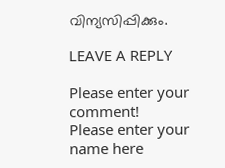വിന്യസിപ്പിക്കും.

LEAVE A REPLY

Please enter your comment!
Please enter your name here